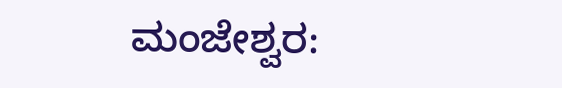ಮಂಜೇಶ್ವರ: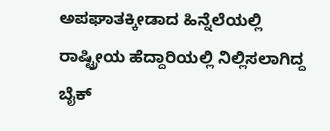ಅಪಘಾತಕ್ಕೀಡಾದ ಹಿನ್ನೆಲೆಯಲ್ಲಿ ರಾಷ್ಟ್ರೀಯ ಹೆದ್ದಾರಿಯಲ್ಲಿ ನಿಲ್ಲಿಸಲಾಗಿದ್ದ ಬೈಕ್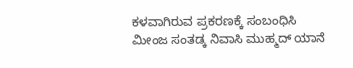ಕಳವಾಗಿರುವ ಪ್ರಕರಣಕ್ಕೆ ಸಂಬಂಧಿಸಿ ಮೀಂಜ ಸಂತಡ್ಕ ನಿವಾಸಿ ಮುಹ್ಮದ್ ಯಾನೆ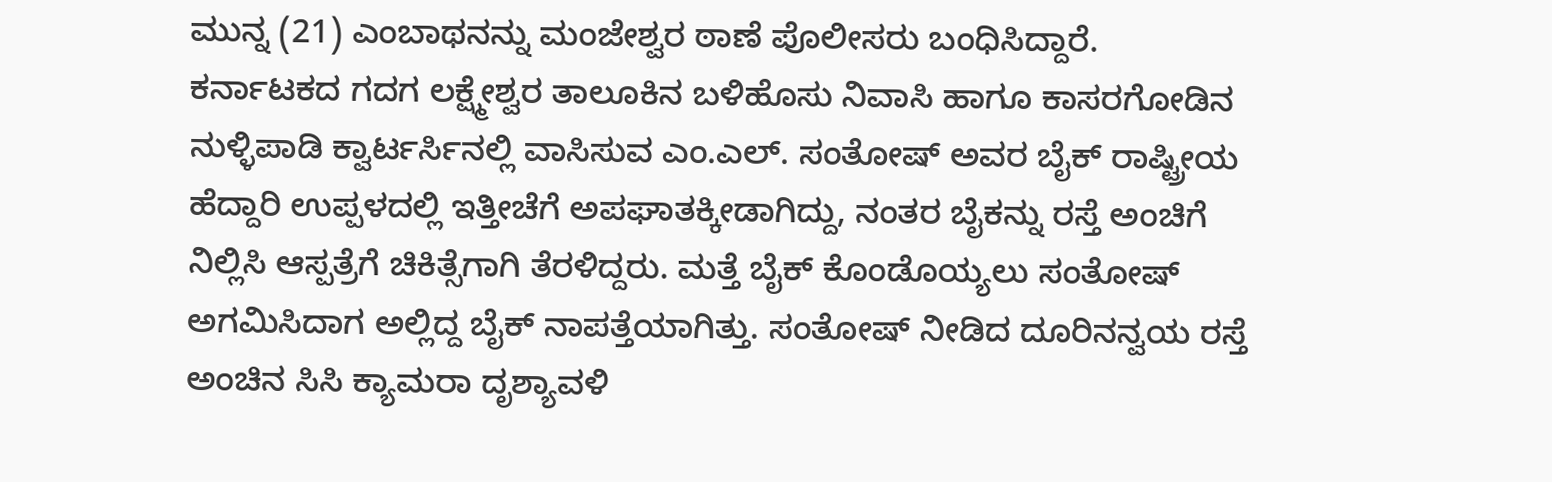ಮುನ್ನ (21) ಎಂಬಾಥನನ್ನು ಮಂಜೇಶ್ವರ ಠಾಣೆ ಪೊಲೀಸರು ಬಂಧಿಸಿದ್ದಾರೆ.
ಕರ್ನಾಟಕದ ಗದಗ ಲಕ್ಷ್ಮೇಶ್ವರ ತಾಲೂಕಿನ ಬಳಿಹೊಸು ನಿವಾಸಿ ಹಾಗೂ ಕಾಸರಗೋಡಿನ ನುಳ್ಳಿಪಾಡಿ ಕ್ವಾರ್ಟರ್ಸಿನಲ್ಲಿ ವಾಸಿಸುವ ಎಂ.ಎಲ್. ಸಂತೋಷ್ ಅವರ ಬೈಕ್ ರಾಷ್ಟ್ರೀಯ ಹೆದ್ದಾರಿ ಉಪ್ಪಳದಲ್ಲಿ ಇತ್ತೀಚೆಗೆ ಅಪಘಾತಕ್ಕೀಡಾಗಿದ್ದು, ನಂತರ ಬೈಕನ್ನು ರಸ್ತೆ ಅಂಚಿಗೆ ನಿಲ್ಲಿಸಿ ಆಸ್ಪತ್ರೆಗೆ ಚಿಕಿತ್ಸೆಗಾಗಿ ತೆರಳಿದ್ದರು. ಮತ್ತೆ ಬೈಕ್ ಕೊಂಡೊಯ್ಯಲು ಸಂತೋಷ್ ಅಗಮಿಸಿದಾಗ ಅಲ್ಲಿದ್ದ ಬೈಕ್ ನಾಪತ್ತೆಯಾಗಿತ್ತು. ಸಂತೋಷ್ ನೀಡಿದ ದೂರಿನನ್ವಯ ರಸ್ತೆ ಅಂಚಿನ ಸಿಸಿ ಕ್ಯಾಮರಾ ದೃಶ್ಯಾವಳಿ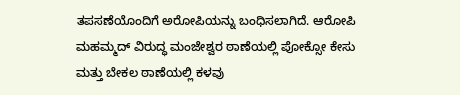ತಪಸಣೆಯೊಂದಿಗೆ ಅರೋಪಿಯನ್ನು ಬಂಧಿಸಲಾಗಿದೆ. ಆರೋಪಿ ಮಹಮ್ಮದ್ ವಿರುದ್ಧ ಮಂಜೇಶ್ವರ ಠಾಣೆಯಲ್ಲಿ ಪೋಕ್ಸೋ ಕೇಸು ಮತ್ತು ಬೇಕಲ ಠಾಣೆಯಲ್ಲಿ ಕಳವು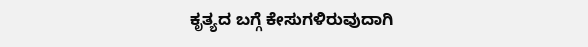ಕೃತ್ಯದ ಬಗ್ಗೆ ಕೇಸುಗಳಿರುವುದಾಗಿ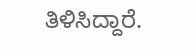ತಿಳಿಸಿದ್ದಾರೆ.